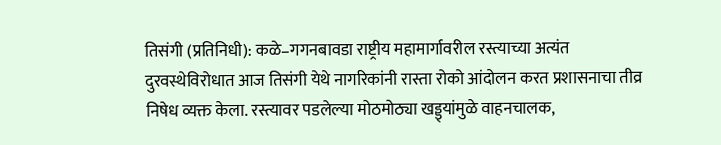तिसंगी (प्रतिनिधी): कळे–गगनबावडा राष्ट्रीय महामार्गावरील रस्त्याच्या अत्यंत दुरवस्थेविरोधात आज तिसंगी येथे नागरिकांनी रास्ता रोको आंदोलन करत प्रशासनाचा तीव्र निषेध व्यक्त केला. रस्त्यावर पडलेल्या मोठमोठ्या खड्ड्यांमुळे वाहनचालक,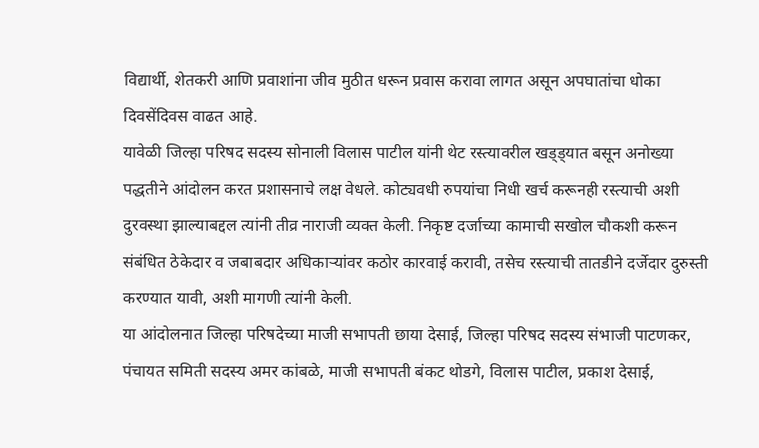विद्यार्थी, शेतकरी आणि प्रवाशांना जीव मुठीत धरून प्रवास करावा लागत असून अपघातांचा धोका दिवसेंदिवस वाढत आहे.
यावेळी जिल्हा परिषद सदस्य सोनाली विलास पाटील यांनी थेट रस्त्यावरील खड्ड्यात बसून अनोख्या पद्धतीने आंदोलन करत प्रशासनाचे लक्ष वेधले. कोट्यवधी रुपयांचा निधी खर्च करूनही रस्त्याची अशी दुरवस्था झाल्याबद्दल त्यांनी तीव्र नाराजी व्यक्त केली. निकृष्ट दर्जाच्या कामाची सखोल चौकशी करून संबंधित ठेकेदार व जबाबदार अधिकाऱ्यांवर कठोर कारवाई करावी, तसेच रस्त्याची तातडीने दर्जेदार दुरुस्ती करण्यात यावी, अशी मागणी त्यांनी केली.
या आंदोलनात जिल्हा परिषदेच्या माजी सभापती छाया देसाई, जिल्हा परिषद सदस्य संभाजी पाटणकर, पंचायत समिती सदस्य अमर कांबळे, माजी सभापती बंकट थोडगे, विलास पाटील, प्रकाश देसाई,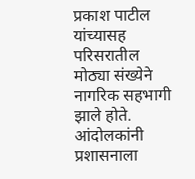प्रकाश पाटील यांच्यासह परिसरातील मोठ्या संख्येने नागरिक सहभागी झाले होते.
आंदोलकांनी प्रशासनाला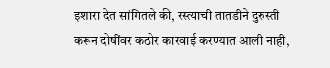इशारा देत सांगितले की, रस्त्याची तातडीने दुरुस्ती करून दोषींवर कठोर कारवाई करण्यात आली नाही,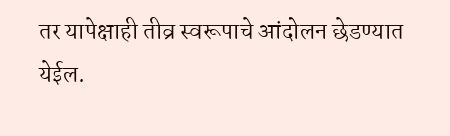तर यापेक्षाही तीव्र स्वरूपाचे आंदोलन छेडण्यात येईल.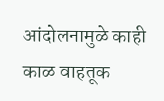आंदोलनामुळे काही काळ वाहतूक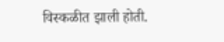विस्कळीत झाली होती.